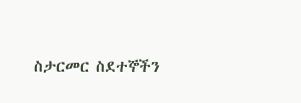ስታርመር ስደተኞችን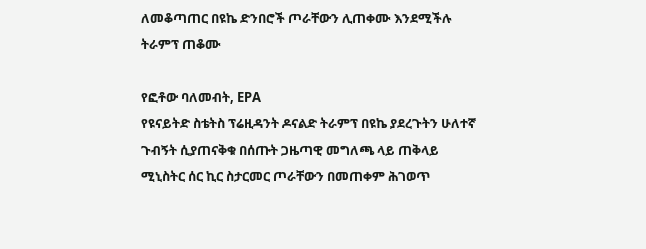ለመቆጣጠር በዩኬ ድንበሮች ጦራቸውን ሊጠቀሙ እንደሚችሉ ትራምፕ ጠቆሙ

የፎቶው ባለመብት, EPA
የዩናይትድ ስቴትስ ፕሬዚዳንት ዶናልድ ትራምፕ በዩኬ ያደረጉትን ሁለተኛ ጉብኝት ሲያጠናቅቁ በሰጡት ጋዜጣዊ መግለጫ ላይ ጠቅላይ ሚኒስትር ሰር ኪር ስታርመር ጦራቸውን በመጠቀም ሕገወጥ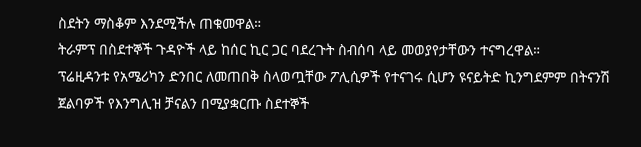ስደትን ማስቆም እንደሚችሉ ጠቁመዋል።
ትራምፕ በስደተኞች ጉዳዮች ላይ ከሰር ኪር ጋር ባደረጉት ስብሰባ ላይ መወያየታቸውን ተናግረዋል።
ፕሬዚዳንቱ የአሜሪካን ድንበር ለመጠበቅ ስላወጧቸው ፖሊሲዎች የተናገሩ ሲሆን ዩናይትድ ኪንግደምም በትናንሽ ጀልባዎች የእንግሊዝ ቻናልን በሚያቋርጡ ስደተኞች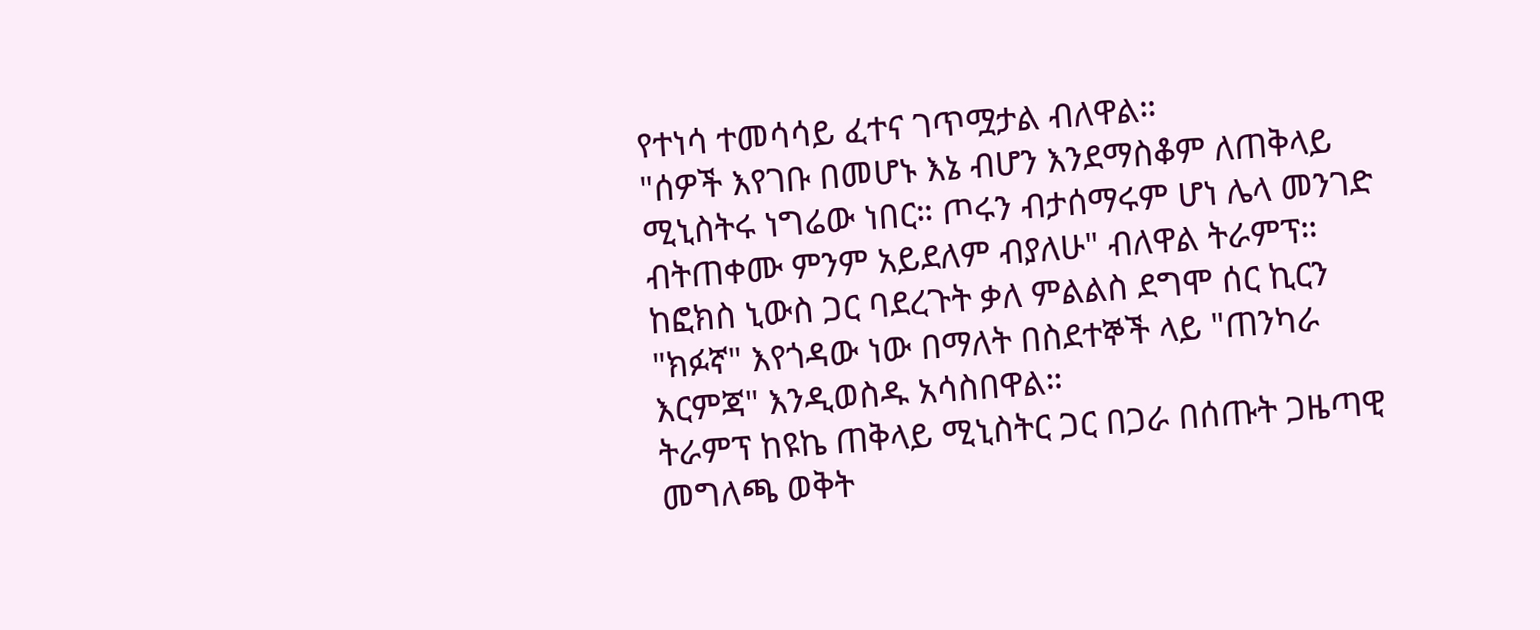የተነሳ ተመሳሳይ ፈተና ገጥሟታል ብለዋል።
"ሰዎች እየገቡ በመሆኑ እኔ ብሆን እንደማስቆም ለጠቅላይ ሚኒስትሩ ነግሬው ነበር። ጦሩን ብታሰማሩም ሆነ ሌላ መንገድ ብትጠቀሙ ምንም አይደለም ብያለሁ" ብለዋል ትራምፕ።
ከፎክስ ኒውስ ጋር ባደረጉት ቃለ ምልልስ ደግሞ ሰር ኪርን "ክፉኛ" እየጎዳው ነው በማለት በስደተኞች ላይ "ጠንካራ እርምጃ" እንዲወስዱ አሳስበዋል።
ትራምፕ ከዩኬ ጠቅላይ ሚኒስትር ጋር በጋራ በሰጡት ጋዜጣዊ መግለጫ ወቅት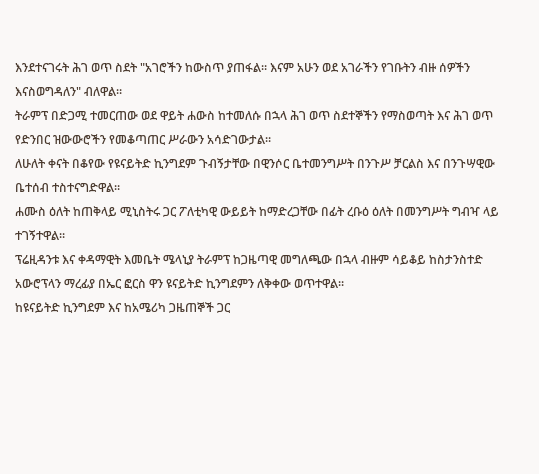እንደተናገሩት ሕገ ወጥ ስደት "አገሮችን ከውስጥ ያጠፋል። እናም አሁን ወደ አገራችን የገቡትን ብዙ ሰዎችን እናስወግዳለን" ብለዋል።
ትራምፕ በድጋሚ ተመርጠው ወደ ዋይት ሐውስ ከተመለሱ በኋላ ሕገ ወጥ ስደተኞችን የማስወጣት እና ሕገ ወጥ የድንበር ዝውውሮችን የመቆጣጠር ሥራውን አሳድገውታል።
ለሁለት ቀናት በቆየው የዩናይትድ ኪንግደም ጉብኝታቸው በዊንሶር ቤተመንግሥት በንጉሥ ቻርልስ እና በንጉሣዊው ቤተሰብ ተስተናግድዋል።
ሐሙስ ዕለት ከጠቅላይ ሚኒስትሩ ጋር ፖለቲካዊ ውይይት ከማድረጋቸው በፊት ረቡዕ ዕለት በመንግሥት ግብዣ ላይ ተገኝተዋል።
ፕሬዚዳንቱ እና ቀዳማዊት እመቤት ሜላኒያ ትራምፕ ከጋዜጣዊ መግለጫው በኋላ ብዙም ሳይቆይ ከስታንስተድ አውሮፕላን ማረፊያ በኤር ፎርስ ዋን ዩናይትድ ኪንግደምን ለቅቀው ወጥተዋል።
ከዩናይትድ ኪንግደም እና ከአሜሪካ ጋዜጠኞች ጋር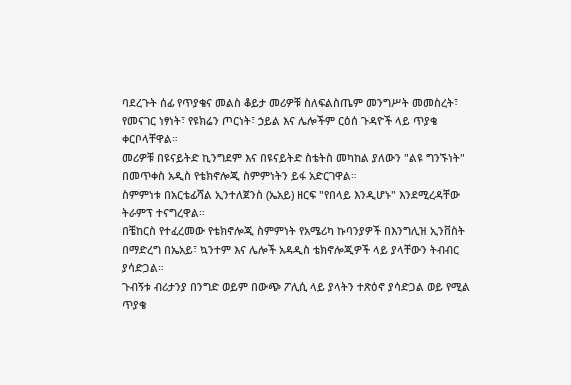ባደረጉት ሰፊ የጥያቄና መልስ ቆይታ መሪዎቹ ስለፍልስጤም መንግሥት መመስረት፣ የመናገር ነፃነት፣ የዩክሬን ጦርነት፣ ኃይል እና ሌሎችም ርዕሰ ጉዳዮች ላይ ጥያቄ ቀርቦላቸዋል።
መሪዎቹ በዩናይትድ ኪንግደም እና በዩናይትድ ስቴትስ መካከል ያለውን "ልዩ ግንኙነት" በመጥቀስ አዲስ የቴክኖሎጂ ስምምነትን ይፋ አድርገዋል።
ስምምነቱ በአርቴፊሻል ኢንተለጀንስ (ኤአይ) ዘርፍ "የበላይ እንዲሆኑ" እንደሚረዳቸው ትራምፕ ተናግረዋል።
በቼከርስ የተፈረመው የቴክኖሎጂ ስምምነት የአሜሪካ ኩባንያዎች በእንግሊዝ ኢንቨስት በማድረግ በኤአይ፣ ኳንተም እና ሌሎች አዳዲስ ቴክኖሎጂዎች ላይ ያላቸውን ትብብር ያሳድጋል።
ጉብኝቱ ብሪታንያ በንግድ ወይም በውጭ ፖሊሲ ላይ ያላትን ተጽዕኖ ያሳድጋል ወይ የሚል ጥያቄ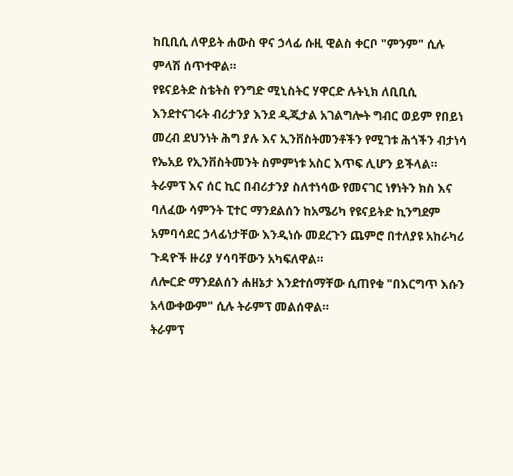ከቢቢሲ ለዋይት ሐውስ ዋና ኃላፊ ሱዚ ዊልስ ቀርቦ "ምንም" ሲሉ ምላሽ ሰጥተዋል።
የዩናይትድ ስቴትስ የንግድ ሚኒስትር ሃዋርድ ሉትኒክ ለቢቢሲ እንደተናገሩት ብሪታንያ እንደ ዲጂታል አገልግሎት ግብር ወይም የበይነ መረብ ደህንነት ሕግ ያሉ እና ኢንቨስትመንቶችን የሚገቱ ሕጎችን ብታነሳ የኤአይ የኢንቨስትመንት ስምምነቱ አስር እጥፍ ሊሆን ይችላል።
ትራምፕ እና ሰር ኪር በብሪታንያ ስለተነሳው የመናገር ነፃነትን ክስ እና ባለፈው ሳምንት ፒተር ማንደልሰን ከአሜሪካ የዩናይትድ ኪንግደም አምባሳደር ኃላፊነታቸው እንዲነሱ መደረጉን ጨምሮ በተለያዩ አከራካሪ ጉዳዮች ዙሪያ ሃሳባቸውን አካፍለዋል።
ለሎርድ ማንደልሰን ሐዘኔታ እንደተሰማቸው ሲጠየቁ "በእርግጥ እሱን አላውቀውም" ሲሉ ትራምፕ መልሰዋል።
ትራምፕ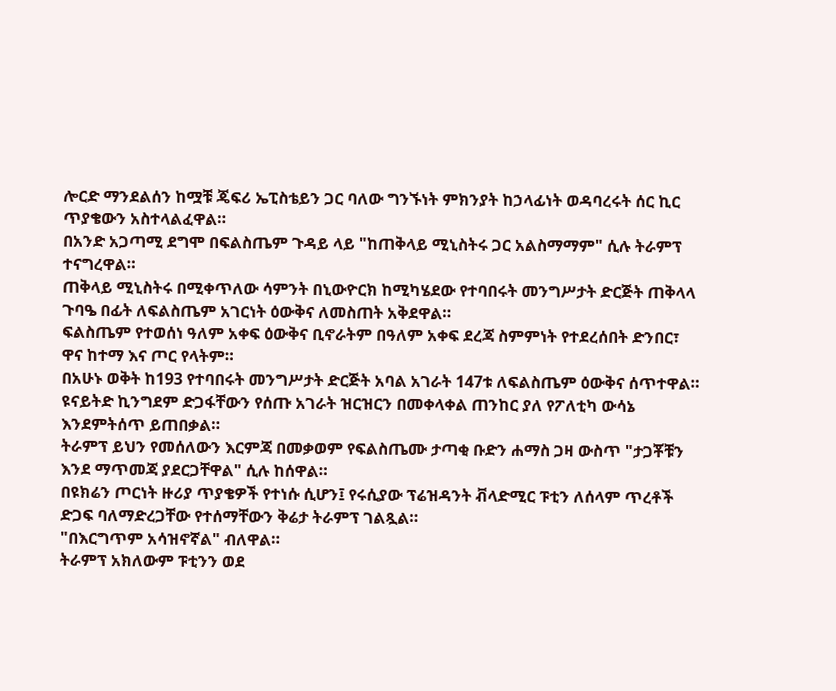ሎርድ ማንደልሰን ከሟቹ ጄፍሪ ኤፒስቴይን ጋር ባለው ግንኙነት ምክንያት ከኃላፊነት ወዳባረሩት ሰር ኪር ጥያቄውን አስተላልፈዋል።
በአንድ አጋጣሚ ደግሞ በፍልስጤም ጉዳይ ላይ "ከጠቅላይ ሚኒስትሩ ጋር አልስማማም" ሲሉ ትራምፕ ተናግረዋል።
ጠቅላይ ሚኒስትሩ በሚቀጥለው ሳምንት በኒውዮርክ ከሚካሄደው የተባበሩት መንግሥታት ድርጅት ጠቅላላ ጉባዔ በፊት ለፍልስጤም አገርነት ዕውቅና ለመስጠት አቅደዋል።
ፍልስጤም የተወሰነ ዓለም አቀፍ ዕውቅና ቢኖራትም በዓለም አቀፍ ደረጃ ስምምነት የተደረሰበት ድንበር፣ ዋና ከተማ እና ጦር የላትም።
በአሁኑ ወቅት ከ193 የተባበሩት መንግሥታት ድርጅት አባል አገራት 147ቱ ለፍልስጤም ዕውቅና ሰጥተዋል። ዩናይትድ ኪንግደም ድጋፋቸውን የሰጡ አገራት ዝርዝርን በመቀላቀል ጠንከር ያለ የፖለቲካ ውሳኔ እንደምትሰጥ ይጠበቃል።
ትራምፕ ይህን የመሰለውን እርምጃ በመቃወም የፍልስጤሙ ታጣቂ ቡድን ሐማስ ጋዛ ውስጥ "ታጋቾቹን እንደ ማጥመጃ ያደርጋቸዋል" ሲሉ ከሰዋል።
በዩክሬን ጦርነት ዙሪያ ጥያቄዎች የተነሱ ሲሆን፤ የሩሲያው ፕሬዝዳንት ቭላድሚር ፑቲን ለሰላም ጥረቶች ድጋፍ ባለማድረጋቸው የተሰማቸውን ቅሬታ ትራምፕ ገልጿል።
"በእርግጥም አሳዝኖኛል" ብለዋል።
ትራምፕ አክለውም ፑቲንን ወደ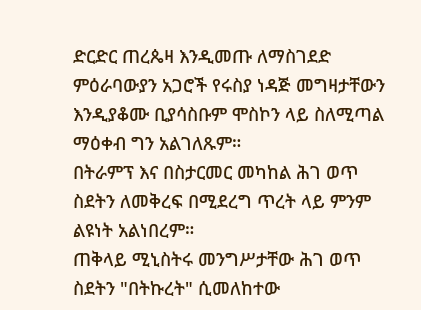ድርድር ጠረጴዛ እንዲመጡ ለማስገደድ ምዕራባውያን አጋሮች የሩስያ ነዳጅ መግዛታቸውን እንዲያቆሙ ቢያሳስቡም ሞስኮን ላይ ስለሚጣል ማዕቀብ ግን አልገለጹም።
በትራምፕ እና በስታርመር መካከል ሕገ ወጥ ስደትን ለመቅረፍ በሚደረግ ጥረት ላይ ምንም ልዩነት አልነበረም።
ጠቅላይ ሚኒስትሩ መንግሥታቸው ሕገ ወጥ ስደትን "በትኩረት" ሲመለከተው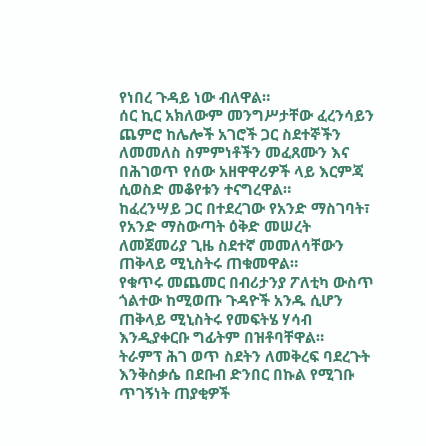የነበረ ጉዳይ ነው ብለዋል።
ሰር ኪር አክለውም መንግሥታቸው ፈረንሳይን ጨምሮ ከሌሎች አገሮች ጋር ስደተኞችን ለመመለስ ስምምነቶችን መፈጸሙን እና በሕገወጥ የሰው አዘዋዋሪዎች ላይ እርምጃ ሲወስድ መቆየቱን ተናግረዋል።
ከፈረንሣይ ጋር በተደረገው የአንድ ማስገባት፣ የአንድ ማስውጣት ዕቅድ መሠረት ለመጀመሪያ ጊዜ ስደተኛ መመለሳቸውን ጠቅላይ ሚኒስትሩ ጠቁመዋል።
የቁጥሩ መጨመር በብሪታንያ ፖለቲካ ውስጥ ጎልተው ከሚወጡ ጉዳዮች አንዱ ሲሆን ጠቅላይ ሚኒስትሩ የመፍትሄ ሃሳብ እንዲያቀርቡ ግፊትም በዝቶባቸዋል።
ትራምፕ ሕገ ወጥ ስደትን ለመቅረፍ ባደረጉት እንቅስቃሴ በደቡብ ድንበር በኩል የሚገቡ ጥገኝነት ጠያቂዎች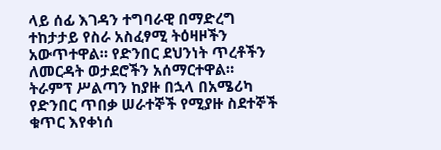ላይ ሰፊ እገዳን ተግባራዊ በማድረግ ተከታታይ የስራ አስፈፃሚ ትዕዛዞችን አውጥተዋል። የድንበር ደህንነት ጥረቶችን ለመርዳት ወታደሮችን አሰማርተዋል።
ትራምፕ ሥልጣን ከያዙ በኋላ በአሜሪካ የድንበር ጥበቃ ሠራተኞች የሚያዙ ስደተኞች ቁጥር እየቀነሰ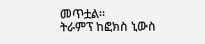መጥቷል።
ትራምፕ ከፎክስ ኒውስ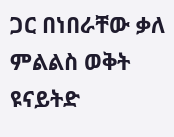ጋር በነበራቸው ቃለ ምልልስ ወቅት ዩናይትድ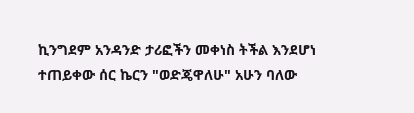ኪንግደም አንዳንድ ታሪፎችን መቀነስ ትችል እንደሆነ ተጠይቀው ሰር ኬርን "ወድጄዋለሁ" አሁን ባለው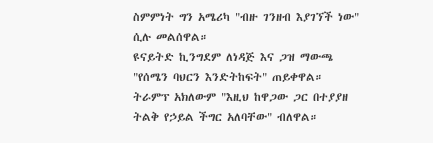ስምምነት ግን አሜሪካ "ብዙ ገንዘብ እያገኘች ነው" ሲሉ መልሰዋል።
ዩናይትድ ኪንግደም ለነዳጅ እና ጋዝ ማውጫ "የሰሜን ባህርን እንድትከፍት" ጠይቀዋል።
ትራምፕ አክለውም "እዚህ ከዋጋው ጋር በተያያዘ ትልቅ የኃይል ችግር አለባቸው" ብለዋል።